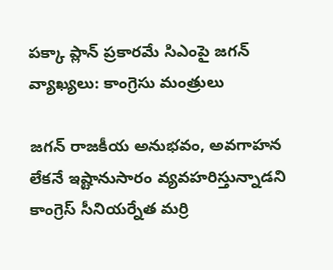పక్కా ప్లాన్ ప్రకారమే సిఎంపై జగన్ వ్యాఖ్యలు: కాంగ్రెసు మంత్రులు

జగన్ రాజకీయ అనుభవం, అవగాహన లేకనే ఇష్టానుసారం వ్యవహరిస్తున్నాడని కాంగ్రెస్ సీనియర్నేత మర్రి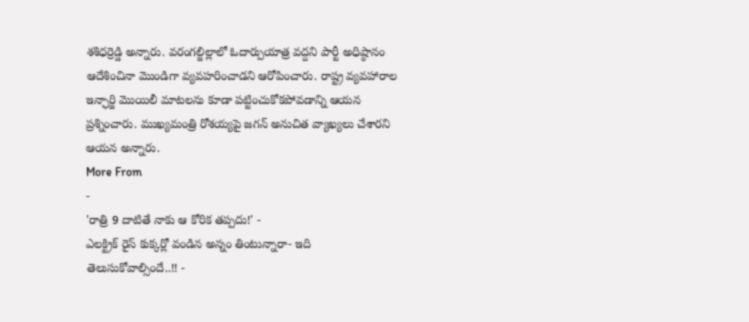శశిధర్రెడ్డి అన్నారు. వరంగల్జిల్లాలో ఓదార్పుయాత్ర వద్దని పార్టీ అధిష్ఠానం ఆదేశించినా మొండిగా వ్యవహరించాడని ఆరోపించారు. రాష్ట్ర వ్యవహారాల ఇన్ఛార్జి మొయిలీ మాటలను కూడా పట్టించుకోకపోవడాన్ని ఆయన ప్రశ్నించారు. ముఖ్యమంత్రి రోశయ్యపై జగన్ అనుచిత వ్యాఖ్యలు చేశారని ఆయన అన్నారు.
More From
-
'రాత్రి 9 దాటితే నాకు ఆ కోరిక తప్పదు!' -
ఎలక్ట్రిక్ రైస్ కుక్కర్లో వండిన అన్నం తింటున్నారా- ఇది తెలుసుకోవాల్సిందే..!! -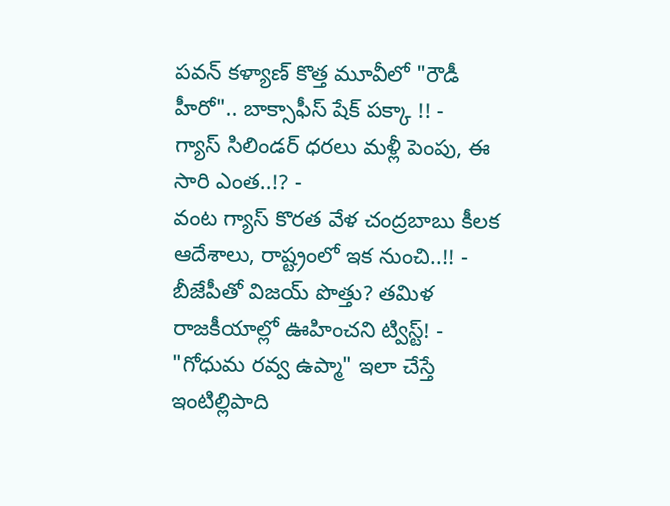పవన్ కళ్యాణ్ కొత్త మూవీలో "రౌడీ హీరో".. బాక్సాఫీస్ షేక్ పక్కా !! -
గ్యాస్ సిలిండర్ ధరలు మళ్లీ పెంపు, ఈ సారి ఎంత..!? -
వంట గ్యాస్ కొరత వేళ చంద్రబాబు కీలక ఆదేశాలు, రాష్ట్రంలో ఇక నుంచి..!! -
బీజేపీతో విజయ్ పొత్తు? తమిళ రాజకీయాల్లో ఊహించని ట్విస్ట్! -
"గోధుమ రవ్వ ఉప్మా" ఇలా చేస్తే ఇంటిల్లిపాది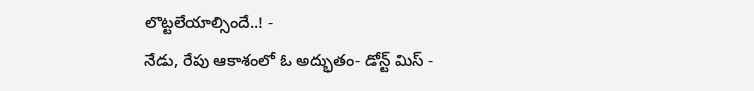లొట్టలేయాల్సిందే..! -
నేడు, రేపు ఆకాశంలో ఓ అద్భుతం- డోన్ట్ మిస్ -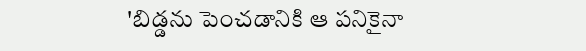'బిడ్డను పెంచడానికి ఆ పనికైనా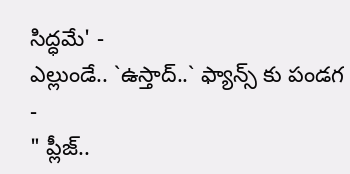సిద్ధమే' -
ఎల్లుండే.. `ఉస్తాద్..` ఫ్యాన్స్ కు పండగ -
" ప్లీజ్..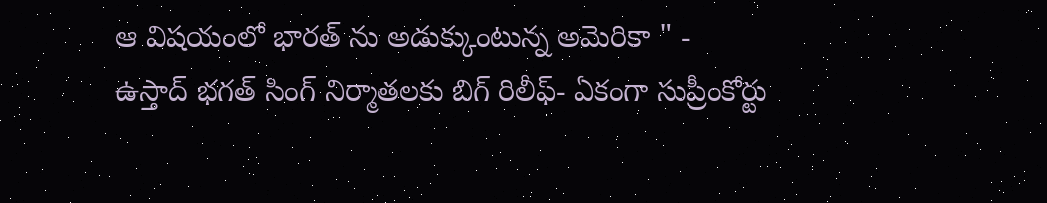ఆ విషయంలో భారత్ ను అడుక్కుంటున్న అమెరికా " -
ఉస్తాద్ భగత్ సింగ్ నిర్మాతలకు బిగ్ రిలీఫ్- ఏకంగా సుప్రీంకోర్టు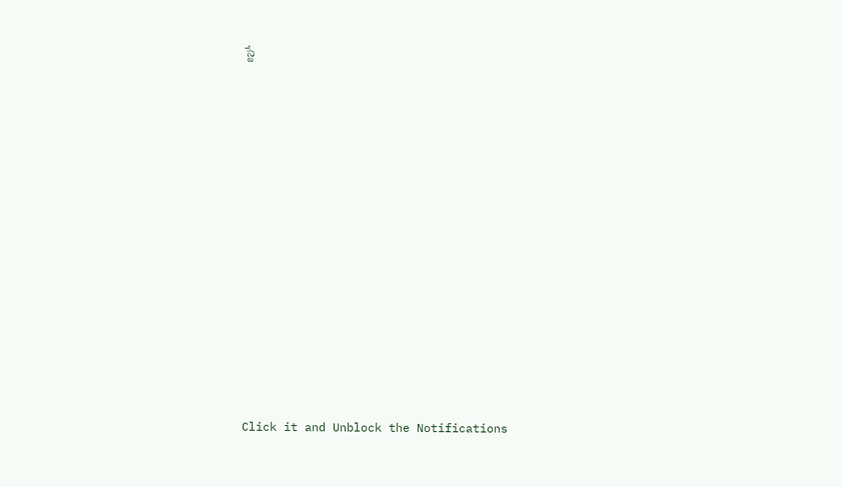స్టే












Click it and Unblock the Notifications